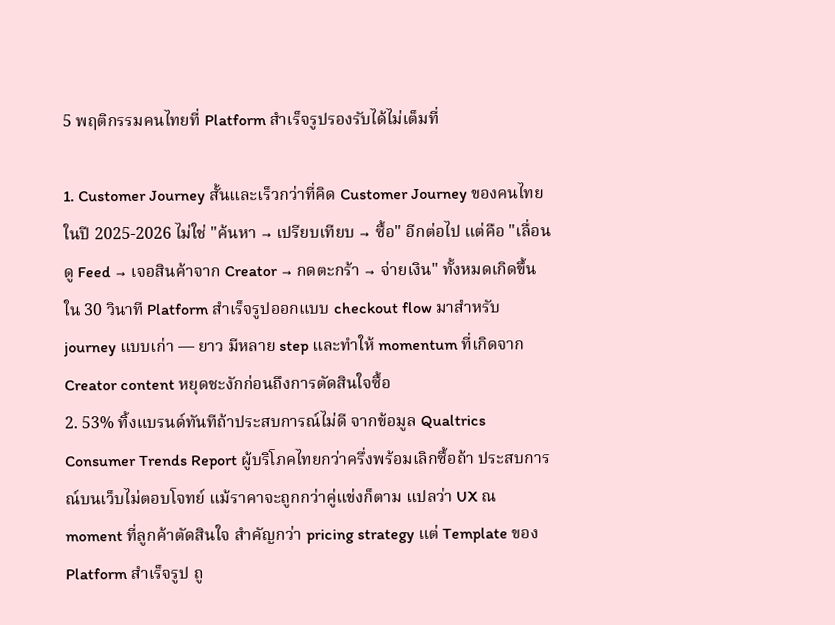5 พฤติกรรมคนไทยที่ Platform สำเร็จรูปรองรับได้ไม่เต็มที่

1. Customer Journey สั้นและเร็วกว่าที่คิด Customer Journey ของคนไทยในปี 2025-2026 ไม่ใช่ "ค้นหา → เปรียบเทียบ → ซื้อ" อีกต่อไป แต่คือ "เลื่อนดู Feed → เจอสินค้าจาก Creator → กดตะกร้า → จ่ายเงิน" ทั้งหมดเกิดขึ้นใน 30 วินาที Platform สำเร็จรูปออกแบบ checkout flow มาสำหรับ journey แบบเก่า — ยาว มีหลาย step และทำให้ momentum ที่เกิดจาก Creator content หยุดชะงักก่อนถึงการตัดสินใจซื้อ
2. 53% ทิ้งแบรนด์ทันทีถ้าประสบการณ์ไม่ดี จากข้อมูล Qualtrics Consumer Trends Report ผู้บริโภคไทยกว่าครึ่งพร้อมเลิกซื้อถ้า ประสบการณ์บนเว็บไม่ตอบโจทย์ แม้ราคาจะถูกกว่าคู่แข่งก็ตาม แปลว่า UX ณ moment ที่ลูกค้าตัดสินใจ สำคัญกว่า pricing strategy แต่ Template ของ Platform สำเร็จรูป ถู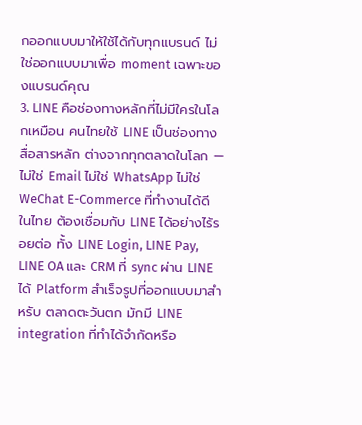กออกแบบมาให้ใช้ได้กับทุกแบรนด์ ไม่ใช่ออกแบบมาเพื่อ moment เฉพาะของแบรนด์คุณ
3. LINE คือช่องทางหลักที่ไม่มีใครในโลกเหมือน คนไทยใช้ LINE เป็นช่องทางสื่อสารหลัก ต่างจากทุกตลาดในโลก — ไม่ใช่ Email ไม่ใช่ WhatsApp ไม่ใช่ WeChat E-Commerce ที่ทำงานได้ดีในไทย ต้องเชื่อมกับ LINE ได้อย่างไร้รอยต่อ ทั้ง LINE Login, LINE Pay, LINE OA และ CRM ที่ sync ผ่าน LINE ได้ Platform สำเร็จรูปที่ออกแบบมาสำหรับ ตลาดตะวันตก มักมี LINE integration ที่ทำได้จำกัดหรือ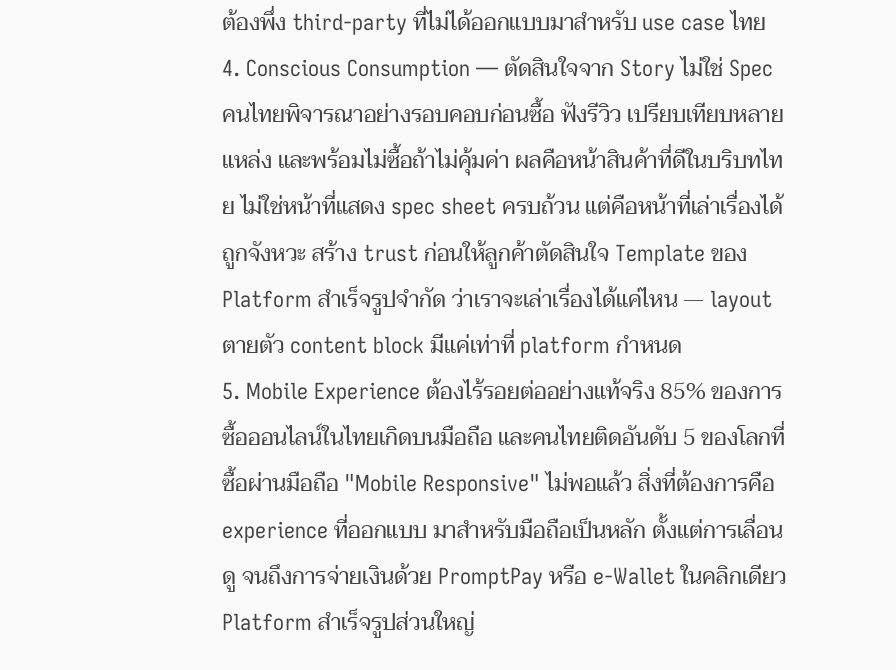ต้องพึ่ง third-party ที่ไม่ได้ออกแบบมาสำหรับ use case ไทย
4. Conscious Consumption — ตัดสินใจจาก Story ไม่ใช่ Spec คนไทยพิจารณาอย่างรอบคอบก่อนซื้อ ฟังรีวิว เปรียบเทียบหลายแหล่ง และพร้อมไม่ซื้อถ้าไม่คุ้มค่า ผลคือหน้าสินค้าที่ดีในบริบทไทย ไม่ใช่หน้าที่แสดง spec sheet ครบถ้วน แต่คือหน้าที่เล่าเรื่องได้ถูกจังหวะ สร้าง trust ก่อนให้ลูกค้าตัดสินใจ Template ของ Platform สำเร็จรูปจำกัด ว่าเราจะเล่าเรื่องได้แค่ไหน — layout ตายตัว content block มีแค่เท่าที่ platform กำหนด
5. Mobile Experience ต้องไร้รอยต่ออย่างแท้จริง 85% ของการซื้อออนไลน์ในไทยเกิดบนมือถือ และคนไทยติดอันดับ 5 ของโลกที่ซื้อผ่านมือถือ "Mobile Responsive" ไม่พอแล้ว สิ่งที่ต้องการคือ experience ที่ออกแบบ มาสำหรับมือถือเป็นหลัก ตั้งแต่การเลื่อนดู จนถึงการจ่ายเงินด้วย PromptPay หรือ e-Wallet ในคลิกเดียว Platform สำเร็จรูปส่วนใหญ่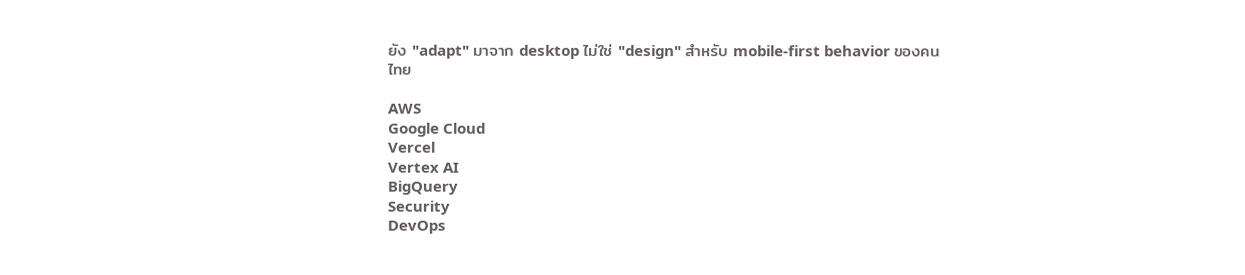ยัง "adapt" มาจาก desktop ไม่ใช่ "design" สำหรับ mobile-first behavior ของคนไทย

AWS
Google Cloud
Vercel
Vertex AI
BigQuery
Security
DevOps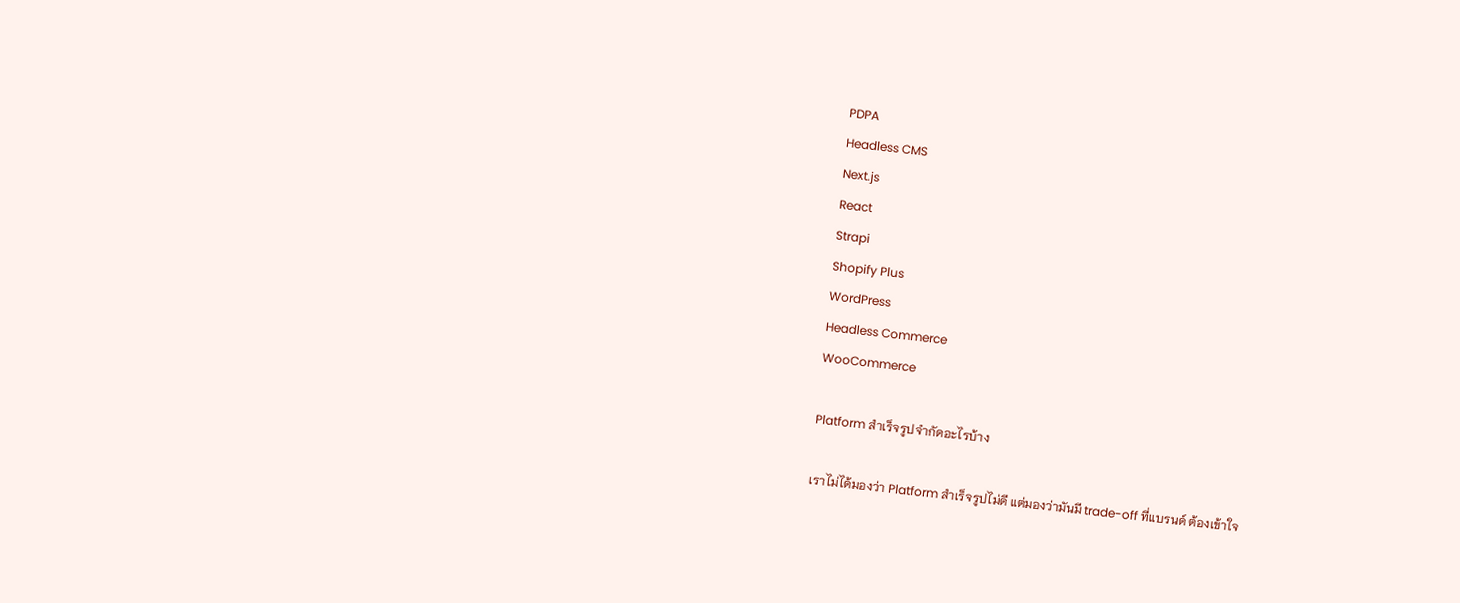PDPA
Headless CMS
Next.js
React
Strapi
Shopify Plus
WordPress
Headless Commerce
WooCommerce

Platform สำเร็จรูปจำกัดอะไรบ้าง

เราไม่ได้มองว่า Platform สำเร็จรูปไม่ดี แต่มองว่ามันมี trade-off ที่แบรนด์ ต้องเข้าใจ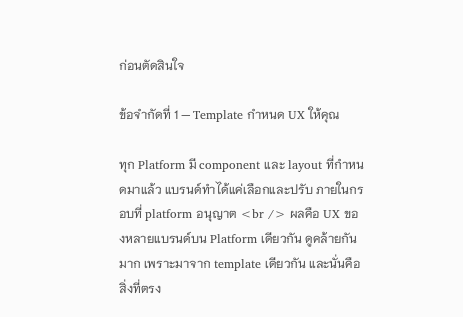ก่อนตัดสินใจ

ข้อจำกัดที่ 1 — Template กำหนด UX ให้คุณ

ทุก Platform มี component และ layout ที่กำหนดมาแล้ว แบรนด์ทำได้แค่เลือกและปรับ ภายในกรอบที่ platform อนุญาต <br /> ผลคือ UX ของหลายแบรนด์บน Platform เดียวกัน ดูคล้ายกันมาก เพราะมาจาก template เดียวกัน และนั่นคือสิ่งที่ตรง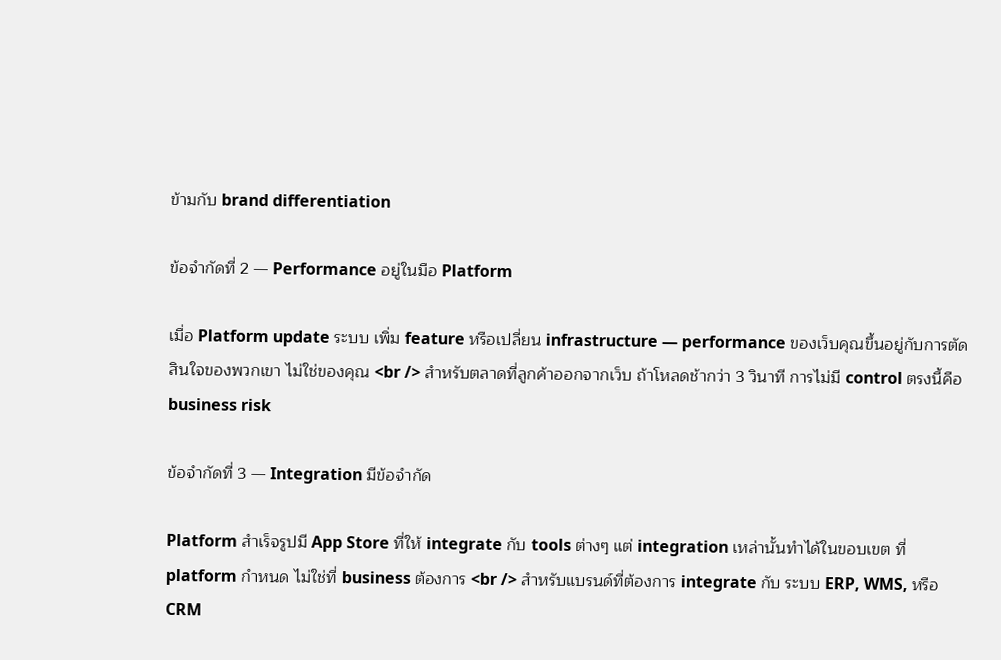ข้ามกับ brand differentiation

ข้อจำกัดที่ 2 — Performance อยู่ในมือ Platform

เมื่อ Platform update ระบบ เพิ่ม feature หรือเปลี่ยน infrastructure — performance ของเว็บคุณขึ้นอยู่กับการตัดสินใจของพวกเขา ไม่ใช่ของคุณ <br /> สำหรับตลาดที่ลูกค้าออกจากเว็บ ถ้าโหลดช้ากว่า 3 วินาที การไม่มี control ตรงนี้คือ business risk

ข้อจำกัดที่ 3 — Integration มีข้อจำกัด

Platform สำเร็จรูปมี App Store ที่ให้ integrate กับ tools ต่างๆ แต่ integration เหล่านั้นทำได้ในขอบเขต ที่ platform กำหนด ไม่ใช่ที่ business ต้องการ <br /> สำหรับแบรนด์ที่ต้องการ integrate กับ ระบบ ERP, WMS, หรือ CRM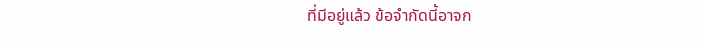ที่มีอยู่แล้ว ข้อจำกัดนี้อาจก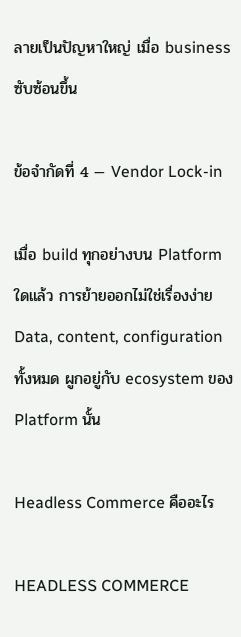ลายเป็นปัญหาใหญ่ เมื่อ business ซับซ้อนขึ้น

ข้อจำกัดที่ 4 — Vendor Lock-in

เมื่อ build ทุกอย่างบน Platform ใดแล้ว การย้ายออกไม่ใช่เรื่องง่าย Data, content, configuration ทั้งหมด ผูกอยู่กับ ecosystem ของ Platform นั้น

Headless Commerce คืออะไร

HEADLESS COMMERCE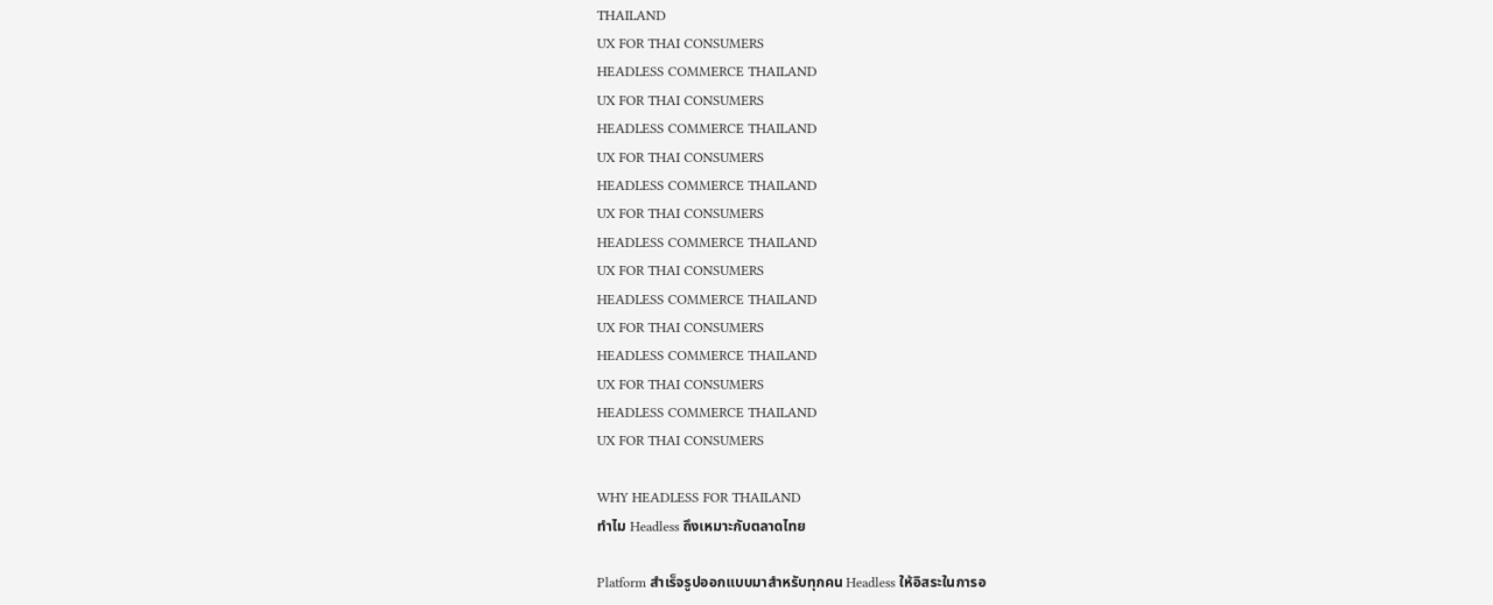THAILAND
UX FOR THAI CONSUMERS
HEADLESS COMMERCE THAILAND
UX FOR THAI CONSUMERS
HEADLESS COMMERCE THAILAND
UX FOR THAI CONSUMERS
HEADLESS COMMERCE THAILAND
UX FOR THAI CONSUMERS
HEADLESS COMMERCE THAILAND
UX FOR THAI CONSUMERS
HEADLESS COMMERCE THAILAND
UX FOR THAI CONSUMERS
HEADLESS COMMERCE THAILAND
UX FOR THAI CONSUMERS
HEADLESS COMMERCE THAILAND
UX FOR THAI CONSUMERS

WHY HEADLESS FOR THAILAND
ทำไม Headless ถึงเหมาะกับตลาดไทย

Platform สำเร็จรูปออกแบบมาสำหรับทุกคน Headless ให้อิสระในการอ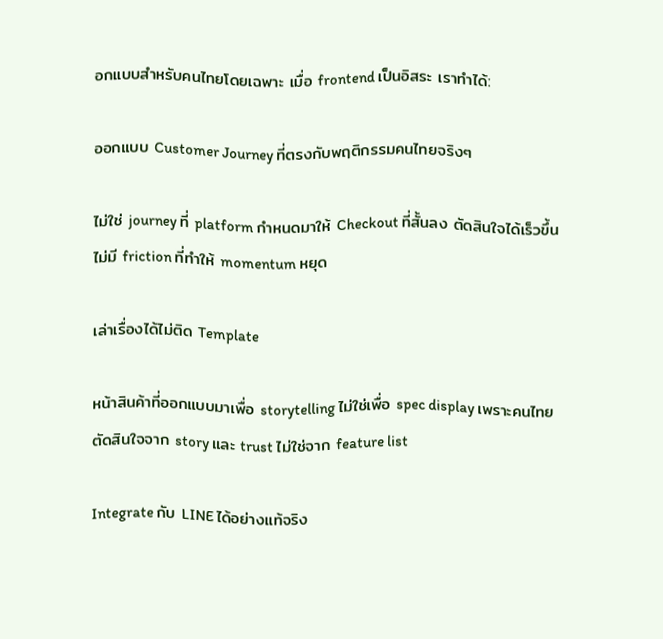อกแบบสำหรับคนไทยโดยเฉพาะ เมื่อ frontend เป็นอิสระ เราทำได้:

ออกแบบ Customer Journey ที่ตรงกับพฤติกรรมคนไทยจริงๆ

ไม่ใช่ journey ที่ platform กำหนดมาให้ Checkout ที่สั้นลง ตัดสินใจได้เร็วขึ้น ไม่มี friction ที่ทำให้ momentum หยุด

เล่าเรื่องได้ไม่ติด Template

หน้าสินค้าที่ออกแบบมาเพื่อ storytelling ไม่ใช่เพื่อ spec display เพราะคนไทยตัดสินใจจาก story และ trust ไม่ใช่จาก feature list

Integrate กับ LINE ได้อย่างแท้จริง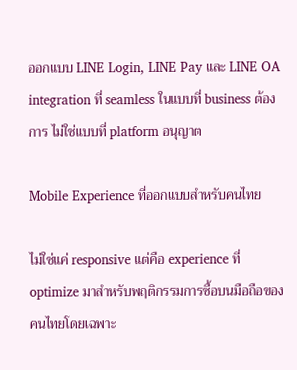ออกแบบ LINE Login, LINE Pay และ LINE OA integration ที่ seamless ในแบบที่ business ต้องการ ไม่ใช่แบบที่ platform อนุญาต

Mobile Experience ที่ออกแบบสำหรับคนไทย

ไม่ใช่แค่ responsive แต่คือ experience ที่ optimize มาสำหรับพฤติกรรมการซื้อบนมือถือของคนไทยโดยเฉพาะ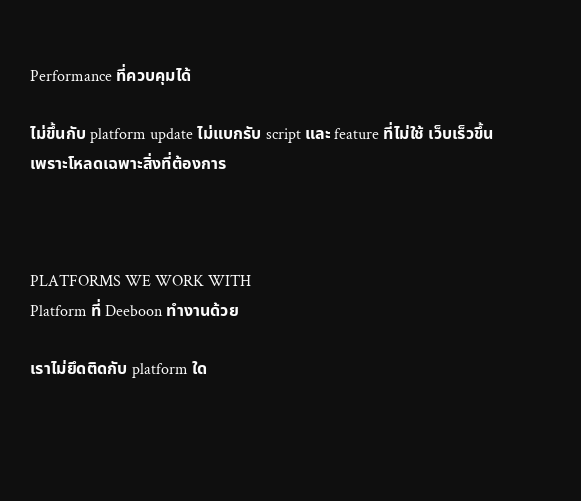Performance ที่ควบคุมได้

ไม่ขึ้นกับ platform update ไม่แบกรับ script และ feature ที่ไม่ใช้ เว็บเร็วขึ้นเพราะโหลดเฉพาะสิ่งที่ต้องการ



PLATFORMS WE WORK WITH
Platform ที่ Deeboon ทำงานด้วย

เราไม่ยึดติดกับ platform ใด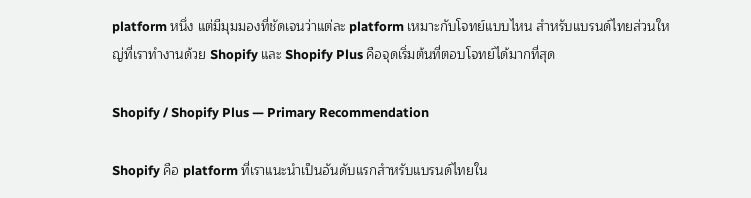platform หนึ่ง แต่มีมุมมองที่ชัดเจนว่าแต่ละ platform เหมาะกับโจทย์แบบไหน สำหรับแบรนด์ไทยส่วนใหญ่ที่เราทำงานด้วย Shopify และ Shopify Plus คือจุดเริ่มต้นที่ตอบโจทย์ได้มากที่สุด

Shopify / Shopify Plus — Primary Recommendation

Shopify คือ platform ที่เราแนะนำเป็นอันดับแรกสำหรับแบรนด์ไทยใน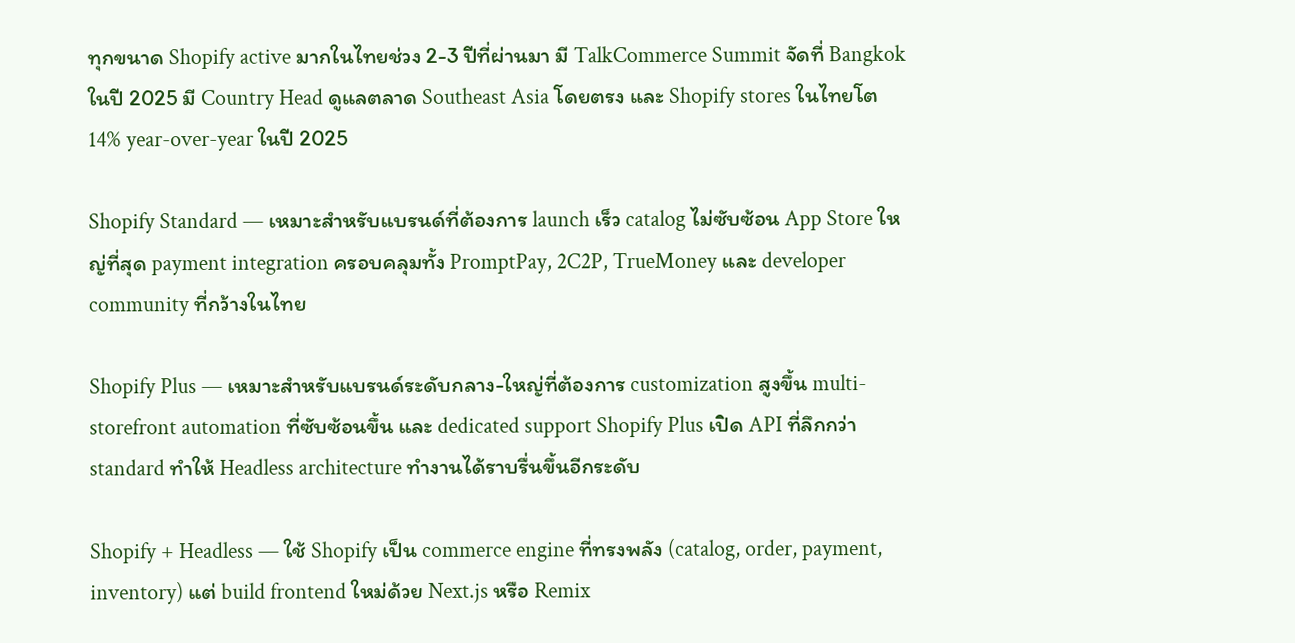ทุกขนาด Shopify active มากในไทยช่วง 2-3 ปีที่ผ่านมา มี TalkCommerce Summit จัดที่ Bangkok ในปี 2025 มี Country Head ดูแลตลาด Southeast Asia โดยตรง และ Shopify stores ในไทยโต 14% year-over-year ในปี 2025

Shopify Standard — เหมาะสำหรับแบรนด์ที่ต้องการ launch เร็ว catalog ไม่ซับซ้อน App Store ใหญ่ที่สุด payment integration ครอบคลุมทั้ง PromptPay, 2C2P, TrueMoney และ developer community ที่กว้างในไทย

Shopify Plus — เหมาะสำหรับแบรนด์ระดับกลาง-ใหญ่ที่ต้องการ customization สูงขึ้น multi-storefront automation ที่ซับซ้อนขึ้น และ dedicated support Shopify Plus เปิด API ที่ลึกกว่า standard ทำให้ Headless architecture ทำงานได้ราบรื่นขึ้นอีกระดับ

Shopify + Headless — ใช้ Shopify เป็น commerce engine ที่ทรงพลัง (catalog, order, payment, inventory) แต่ build frontend ใหม่ด้วย Next.js หรือ Remix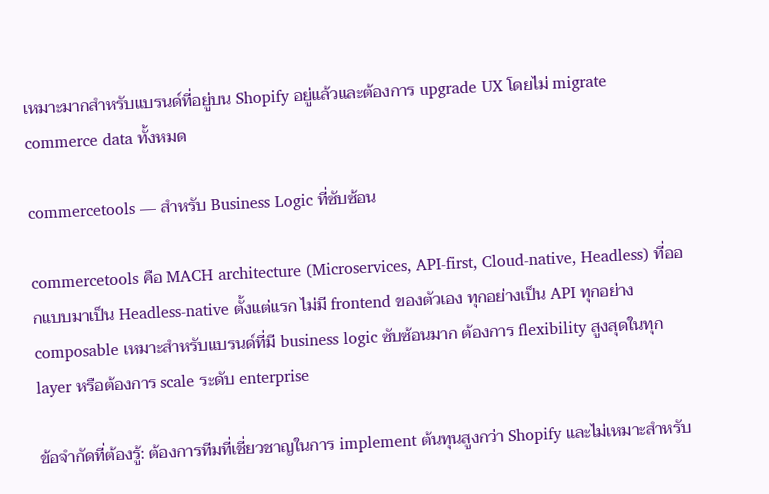เหมาะมากสำหรับแบรนด์ที่อยู่บน Shopify อยู่แล้วและต้องการ upgrade UX โดยไม่ migrate commerce data ทั้งหมด

commercetools — สำหรับ Business Logic ที่ซับซ้อน

commercetools คือ MACH architecture (Microservices, API-first, Cloud-native, Headless) ที่ออกแบบมาเป็น Headless-native ตั้งแต่แรก ไม่มี frontend ของตัวเอง ทุกอย่างเป็น API ทุกอย่าง composable เหมาะสำหรับแบรนด์ที่มี business logic ซับซ้อนมาก ต้องการ flexibility สูงสุดในทุก layer หรือต้องการ scale ระดับ enterprise

ข้อจำกัดที่ต้องรู้: ต้องการทีมที่เชี่ยวชาญในการ implement ต้นทุนสูงกว่า Shopify และไม่เหมาะสำหรับ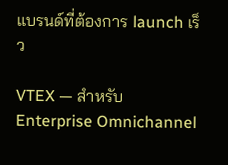แบรนด์ที่ต้องการ launch เร็ว

VTEX — สำหรับ Enterprise Omnichannel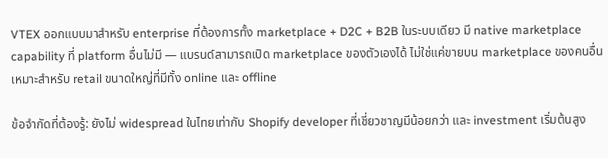VTEX ออกแบบมาสำหรับ enterprise ที่ต้องการทั้ง marketplace + D2C + B2B ในระบบเดียว มี native marketplace capability ที่ platform อื่นไม่มี — แบรนด์สามารถเปิด marketplace ของตัวเองได้ ไม่ใช่แค่ขายบน marketplace ของคนอื่น เหมาะสำหรับ retail ขนาดใหญ่ที่มีทั้ง online และ offline

ข้อจำกัดที่ต้องรู้: ยังไม่ widespread ในไทยเท่ากับ Shopify developer ที่เชี่ยวชาญมีน้อยกว่า และ investment เริ่มต้นสูง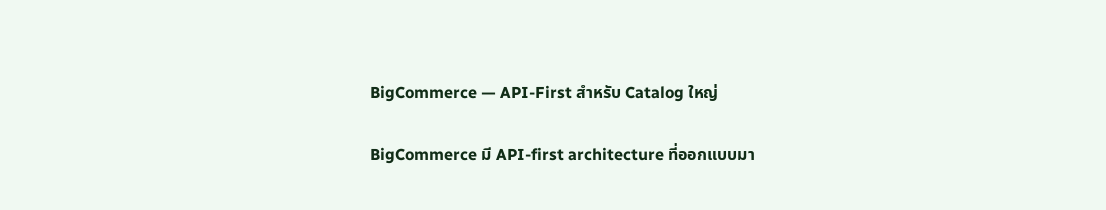BigCommerce — API-First สำหรับ Catalog ใหญ่

BigCommerce มี API-first architecture ที่ออกแบบมา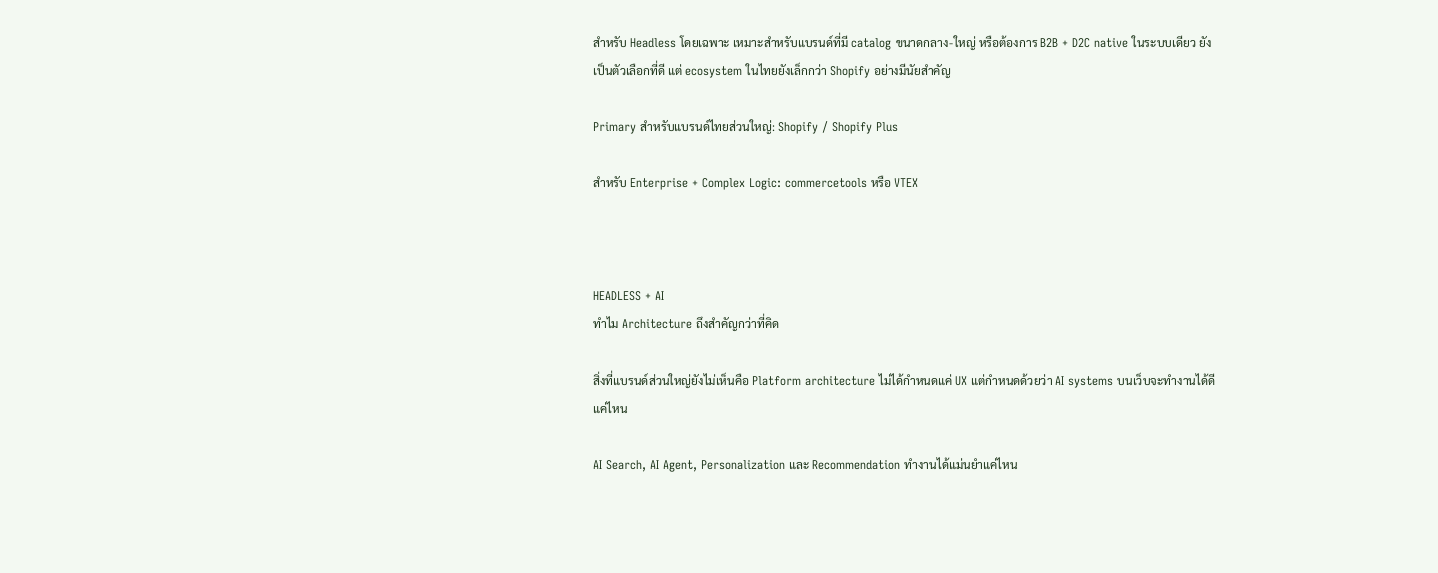สำหรับ Headless โดยเฉพาะ เหมาะสำหรับแบรนด์ที่มี catalog ขนาดกลาง-ใหญ่ หรือต้องการ B2B + D2C native ในระบบเดียว ยังเป็นตัวเลือกที่ดี แต่ ecosystem ในไทยยังเล็กกว่า Shopify อย่างมีนัยสำคัญ

Primary สำหรับแบรนด์ไทยส่วนใหญ่: Shopify / Shopify Plus

สำหรับ Enterprise + Complex Logic: commercetools หรือ VTEX



HEADLESS + AI
ทำไม Architecture ถึงสำคัญกว่าที่คิด

สิ่งที่แบรนด์ส่วนใหญ่ยังไม่เห็นคือ Platform architecture ไม่ได้กำหนดแค่ UX แต่กำหนดด้วยว่า AI systems บนเว็บจะทำงานได้ดีแค่ไหน

AI Search, AI Agent, Personalization และ Recommendation ทำงานได้แม่นยำแค่ไหน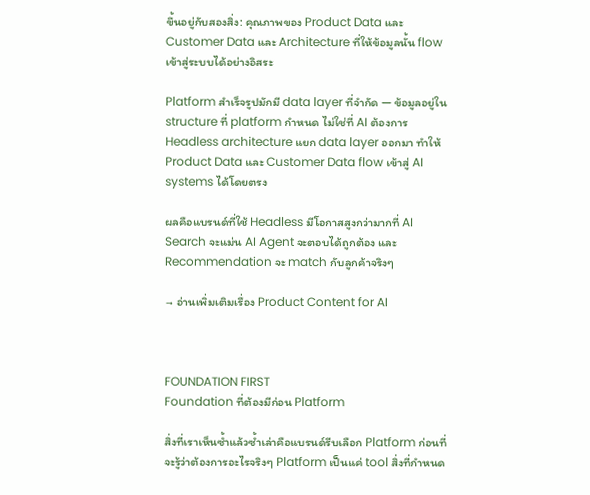ขึ้นอยู่กับสองสิ่ง: คุณภาพของ Product Data และ Customer Data และ Architecture ที่ให้ข้อมูลนั้น flow เข้าสู่ระบบได้อย่างอิสระ

Platform สำเร็จรูปมักมี data layer ที่จำกัด — ข้อมูลอยู่ใน structure ที่ platform กำหนด ไม่ใช่ที่ AI ต้องการ Headless architecture แยก data layer ออกมา ทำให้ Product Data และ Customer Data flow เข้าสู่ AI systems ได้โดยตรง

ผลคือแบรนด์ที่ใช้ Headless มีโอกาสสูงกว่ามากที่ AI Search จะแม่น AI Agent จะตอบได้ถูกต้อง และ Recommendation จะ match กับลูกค้าจริงๆ

→ อ่านเพิ่มเติมเรื่อง Product Content for AI



FOUNDATION FIRST
Foundation ที่ต้องมีก่อน Platform

สิ่งที่เราเห็นซ้ำแล้วซ้ำเล่าคือแบรนด์รีบเลือก Platform ก่อนที่จะรู้ว่าต้องการอะไรจริงๆ Platform เป็นแค่ tool สิ่งที่กำหนด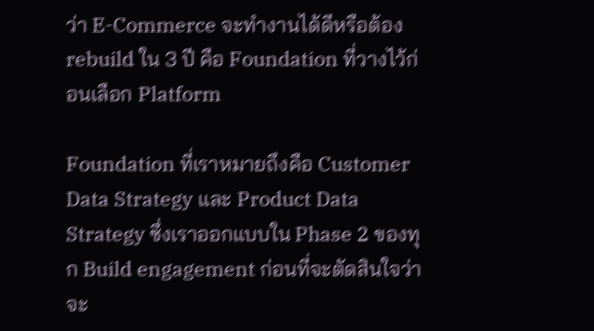ว่า E-Commerce จะทำงานได้ดีหรือต้อง rebuild ใน 3 ปี คือ Foundation ที่วางไว้ก่อนเลือก Platform

Foundation ที่เราหมายถึงคือ Customer Data Strategy และ Product Data Strategy ซึ่งเราออกแบบใน Phase 2 ของทุก Build engagement ก่อนที่จะตัดสินใจว่าจะ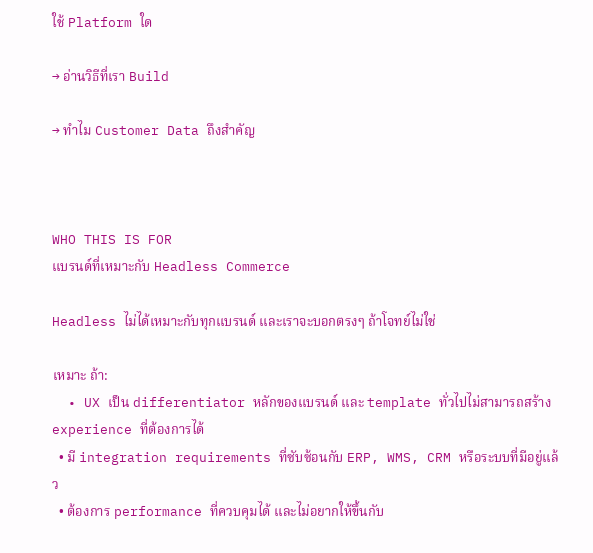ใช้ Platform ใด

→ อ่านวิธีที่เรา Build

→ ทำไม Customer Data ถึงสำคัญ



WHO THIS IS FOR
แบรนด์ที่เหมาะกับ Headless Commerce

Headless ไม่ได้เหมาะกับทุกแบรนด์ และเราจะบอกตรงๆ ถ้าโจทย์ไม่ใช่

เหมาะ ถ้า:
  • UX เป็น differentiator หลักของแบรนด์ และ template ทั่วไปไม่สามารถสร้าง experience ที่ต้องการได้
  • มี integration requirements ที่ซับซ้อนกับ ERP, WMS, CRM หรือระบบที่มีอยู่แล้ว
  • ต้องการ performance ที่ควบคุมได้ และไม่อยากให้ขึ้นกับ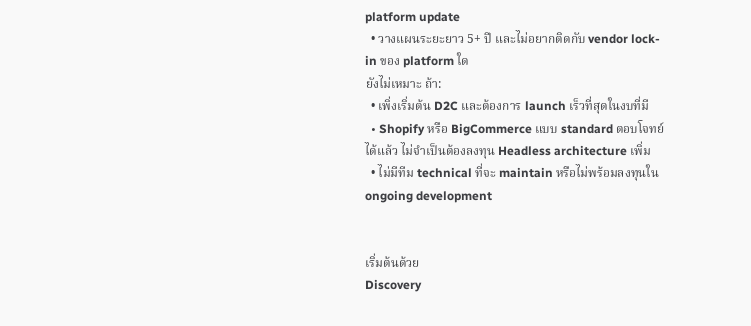platform update
  • วางแผนระยะยาว 5+ ปี และไม่อยากติดกับ vendor lock-in ของ platform ใด
ยังไม่เหมาะ ถ้า:
  • เพิ่งเริ่มต้น D2C และต้องการ launch เร็วที่สุดในงบที่มี
  • Shopify หรือ BigCommerce แบบ standard ตอบโจทย์ได้แล้ว ไม่จำเป็นต้องลงทุน Headless architecture เพิ่ม
  • ไม่มีทีม technical ที่จะ maintain หรือไม่พร้อมลงทุนใน ongoing development


เริ่มต้นด้วย
Discovery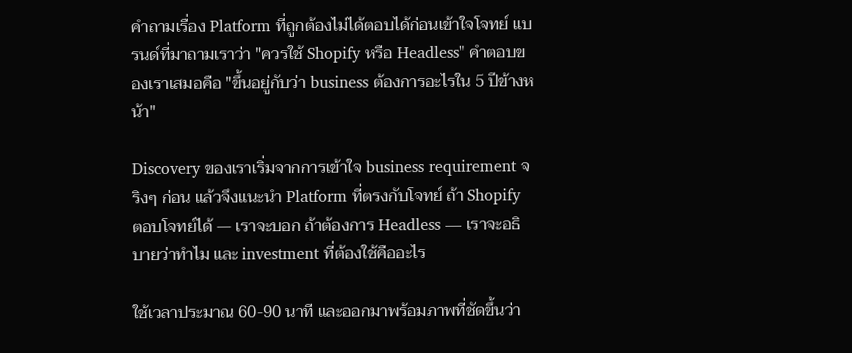คำถามเรื่อง Platform ที่ถูกต้องไม่ได้ตอบได้ก่อนเข้าใจโจทย์ แบรนด์ที่มาถามเราว่า "ควรใช้ Shopify หรือ Headless" คำตอบของเราเสมอคือ "ขึ้นอยู่กับว่า business ต้องการอะไรใน 5 ปีข้างหน้า"

Discovery ของเราเริ่มจากการเข้าใจ business requirement จริงๆ ก่อน แล้วจึงแนะนำ Platform ที่ตรงกับโจทย์ ถ้า Shopify ตอบโจทย์ได้ — เราจะบอก ถ้าต้องการ Headless — เราจะอธิบายว่าทำไม และ investment ที่ต้องใช้คืออะไร

ใช้เวลาประมาณ 60-90 นาที และออกมาพร้อมภาพที่ชัดขึ้นว่า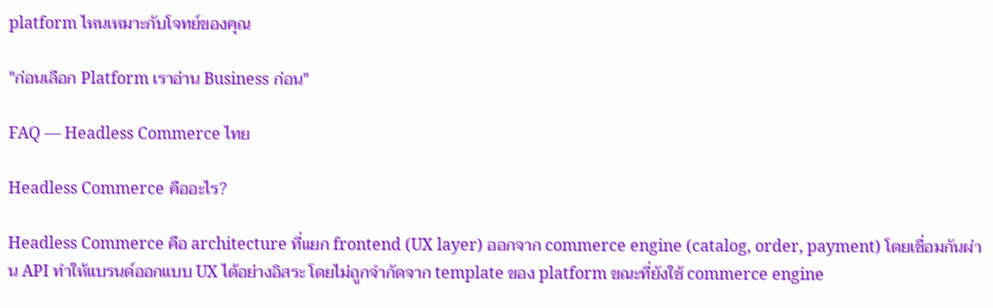platform ไหนเหมาะกับโจทย์ของคุณ

"ก่อนเลือก Platform เราอ่าน Business ก่อน"

FAQ — Headless Commerce ไทย

Headless Commerce คืออะไร?

Headless Commerce คือ architecture ที่แยก frontend (UX layer) ออกจาก commerce engine (catalog, order, payment) โดยเชื่อมกันผ่าน API ทำให้แบรนด์ออกแบบ UX ได้อย่างอิสระ โดยไม่ถูกจำกัดจาก template ของ platform ขณะที่ยังใช้ commerce engine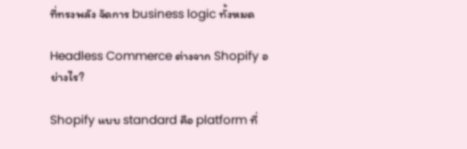ที่ทรงพลัง จัดการ business logic ทั้งหมด

Headless Commerce ต่างจาก Shopify อย่างไร?

Shopify แบบ standard คือ platform ที่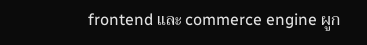frontend และ commerce engine ผูก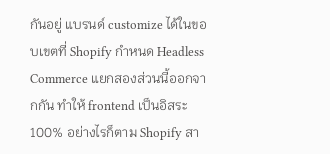กันอยู่ แบรนด์ customize ได้ในขอบเขตที่ Shopify กำหนด Headless Commerce แยกสองส่วนนี้ออกจากกัน ทำให้ frontend เป็นอิสระ 100% อย่างไรก็ตาม Shopify สา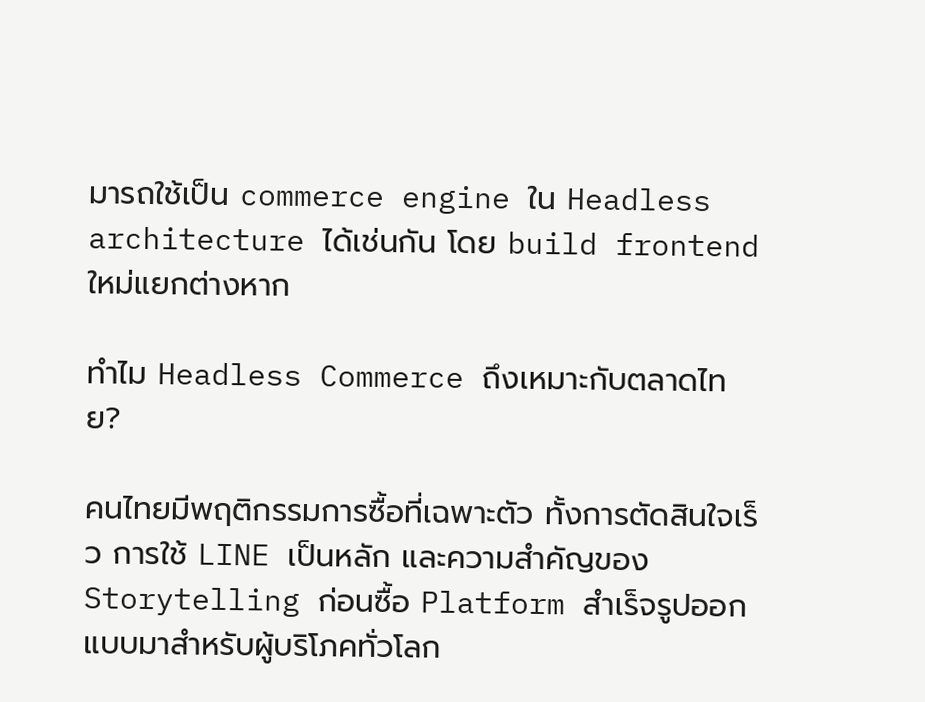มารถใช้เป็น commerce engine ใน Headless architecture ได้เช่นกัน โดย build frontend ใหม่แยกต่างหาก

ทำไม Headless Commerce ถึงเหมาะกับตลาดไทย?

คนไทยมีพฤติกรรมการซื้อที่เฉพาะตัว ทั้งการตัดสินใจเร็ว การใช้ LINE เป็นหลัก และความสำคัญของ Storytelling ก่อนซื้อ Platform สำเร็จรูปออกแบบมาสำหรับผู้บริโภคทั่วโลก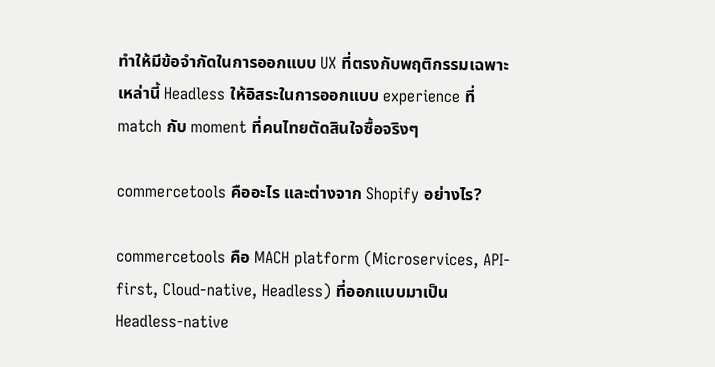ทำให้มีข้อจำกัดในการออกแบบ UX ที่ตรงกับพฤติกรรมเฉพาะเหล่านี้ Headless ให้อิสระในการออกแบบ experience ที่ match กับ moment ที่คนไทยตัดสินใจซื้อจริงๆ

commercetools คืออะไร และต่างจาก Shopify อย่างไร?

commercetools คือ MACH platform (Microservices, API-first, Cloud-native, Headless) ที่ออกแบบมาเป็น Headless-native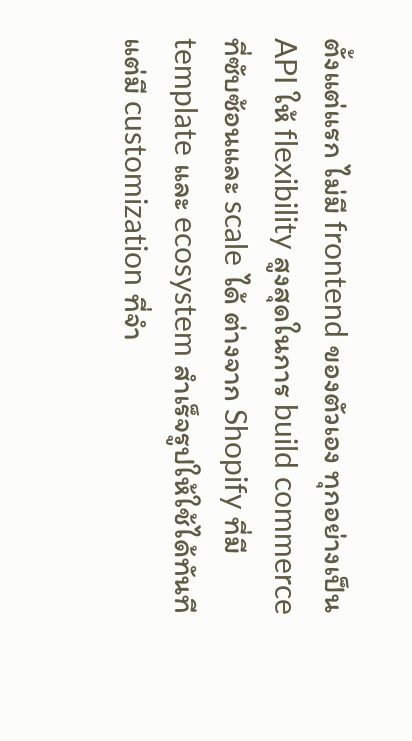ตั้งแต่แรก ไม่มี frontend ของตัวเอง ทุกอย่างเป็น API ให้ flexibility สูงสุดในการ build commerce ที่ซับซ้อนและ scale ได้ ต่างจาก Shopify ที่มี template และ ecosystem สำเร็จรูปให้ใช้ได้ทันที แต่มี customization ที่จำ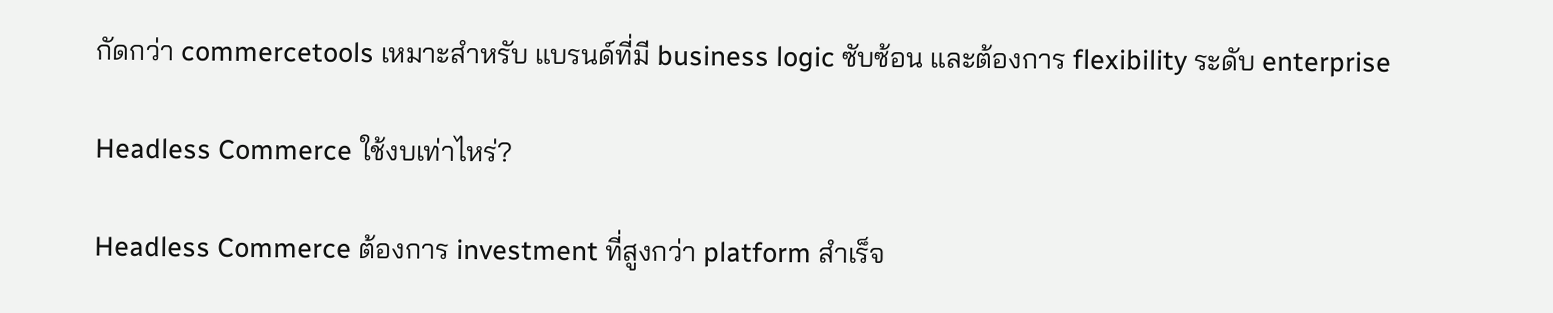กัดกว่า commercetools เหมาะสำหรับ แบรนด์ที่มี business logic ซับซ้อน และต้องการ flexibility ระดับ enterprise

Headless Commerce ใช้งบเท่าไหร่?

Headless Commerce ต้องการ investment ที่สูงกว่า platform สำเร็จ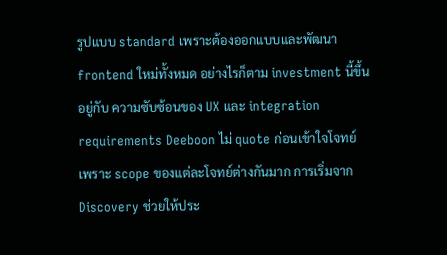รูปแบบ standard เพราะต้องออกแบบและพัฒนา frontend ใหม่ทั้งหมด อย่างไรก็ตาม investment นี้ขึ้นอยู่กับ ความซับซ้อนของ UX และ integration requirements Deeboon ไม่ quote ก่อนเข้าใจโจทย์ เพราะ scope ของแต่ละโจทย์ต่างกันมาก การเริ่มจาก Discovery ช่วยให้ประ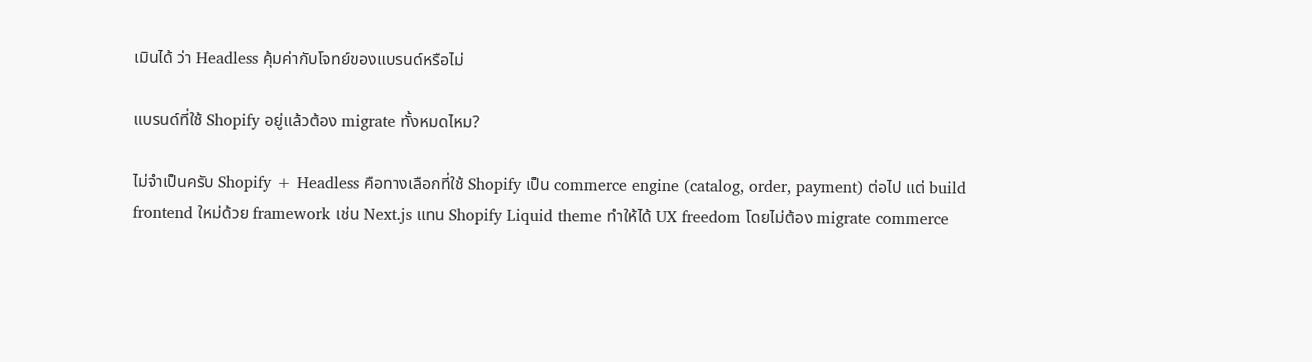เมินได้ ว่า Headless คุ้มค่ากับโจทย์ของแบรนด์หรือไม่

แบรนด์ที่ใช้ Shopify อยู่แล้วต้อง migrate ทั้งหมดไหม?

ไม่จำเป็นครับ Shopify + Headless คือทางเลือกที่ใช้ Shopify เป็น commerce engine (catalog, order, payment) ต่อไป แต่ build frontend ใหม่ด้วย framework เช่น Next.js แทน Shopify Liquid theme ทำให้ได้ UX freedom โดยไม่ต้อง migrate commerce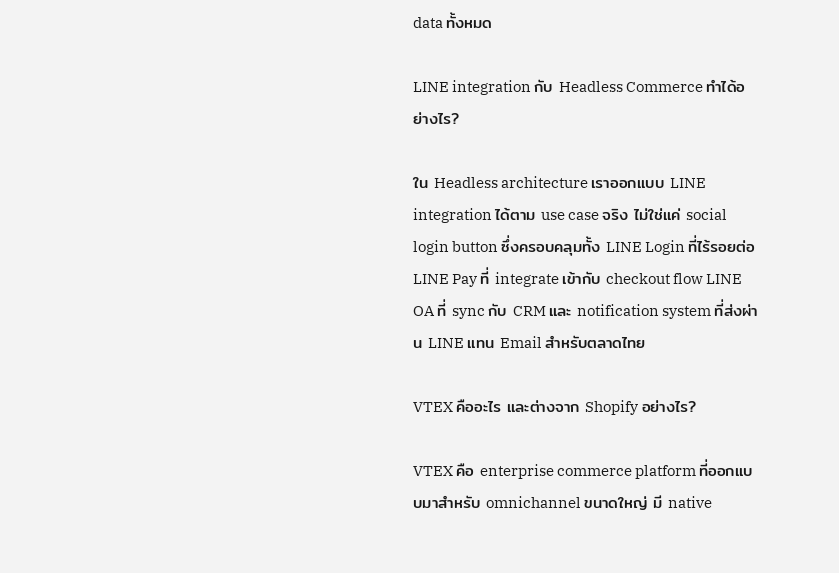data ทั้งหมด

LINE integration กับ Headless Commerce ทำได้อย่างไร?

ใน Headless architecture เราออกแบบ LINE integration ได้ตาม use case จริง ไม่ใช่แค่ social login button ซึ่งครอบคลุมทั้ง LINE Login ที่ไร้รอยต่อ LINE Pay ที่ integrate เข้ากับ checkout flow LINE OA ที่ sync กับ CRM และ notification system ที่ส่งผ่าน LINE แทน Email สำหรับตลาดไทย

VTEX คืออะไร และต่างจาก Shopify อย่างไร?

VTEX คือ enterprise commerce platform ที่ออกแบบมาสำหรับ omnichannel ขนาดใหญ่ มี native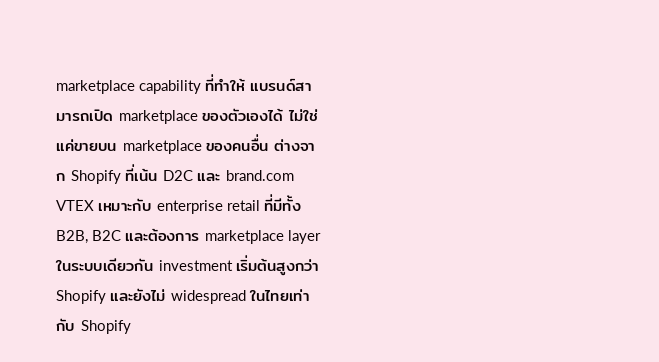marketplace capability ที่ทำให้ แบรนด์สามารถเปิด marketplace ของตัวเองได้ ไม่ใช่แค่ขายบน marketplace ของคนอื่น ต่างจาก Shopify ที่เน้น D2C และ brand.com VTEX เหมาะกับ enterprise retail ที่มีทั้ง B2B, B2C และต้องการ marketplace layer ในระบบเดียวกัน investment เริ่มต้นสูงกว่า Shopify และยังไม่ widespread ในไทยเท่ากับ Shopify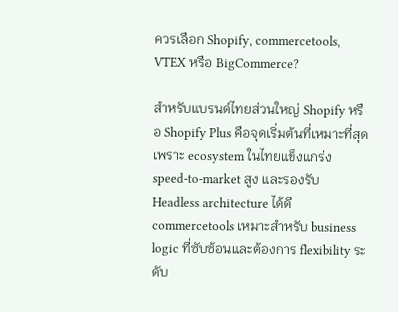ควรเลือก Shopify, commercetools, VTEX หรือ BigCommerce?

สำหรับแบรนด์ไทยส่วนใหญ่ Shopify หรือ Shopify Plus คือจุดเริ่มต้นที่เหมาะที่สุด เพราะ ecosystem ในไทยแข็งแกร่ง speed-to-market สูง และรองรับ Headless architecture ได้ดี commercetools เหมาะสำหรับ business logic ที่ซับซ้อนและต้องการ flexibility ระดับ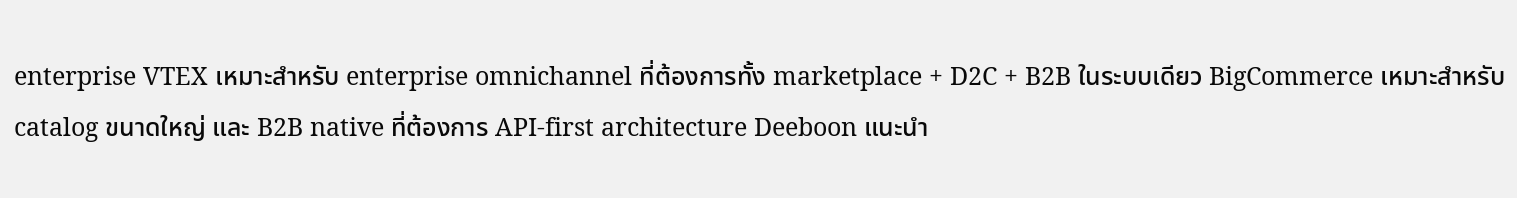enterprise VTEX เหมาะสำหรับ enterprise omnichannel ที่ต้องการทั้ง marketplace + D2C + B2B ในระบบเดียว BigCommerce เหมาะสำหรับ catalog ขนาดใหญ่ และ B2B native ที่ต้องการ API-first architecture Deeboon แนะนำ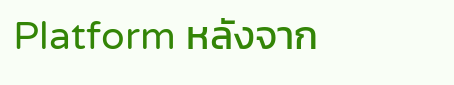Platform หลังจาก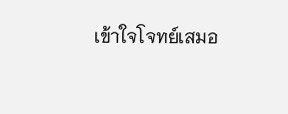เข้าใจโจทย์เสมอ